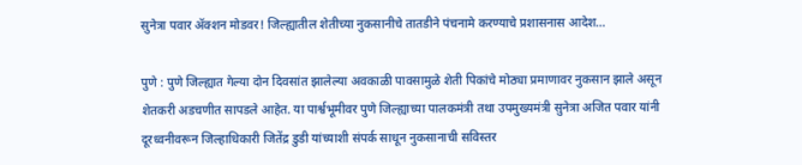सुनेत्रा पवार ॲक्शन मोडवर! जिल्ह्यातील शेतीच्या नुकसानीचे तातडीने पंचनामे करण्याचे प्रशासनास आदेश…

पुणे : पुणे जिल्ह्यात गेल्या दोन दिवसांत झालेल्या अवकाळी पावसामुळे शेती पिकांचे मोठ्या प्रमाणावर नुकसान झाले असून शेतकरी अडचणीत सापडले आहेत. या पार्श्वभूमीवर पुणे जिल्ह्याच्या पालकमंत्री तथा उपमुख्यमंत्री सुनेत्रा अजित पवार यांनी दूरध्वनीवरून जिल्हाधिकारी जितेंद्र डुडी यांच्याशी संपर्क साधून नुकसानाची सविस्तर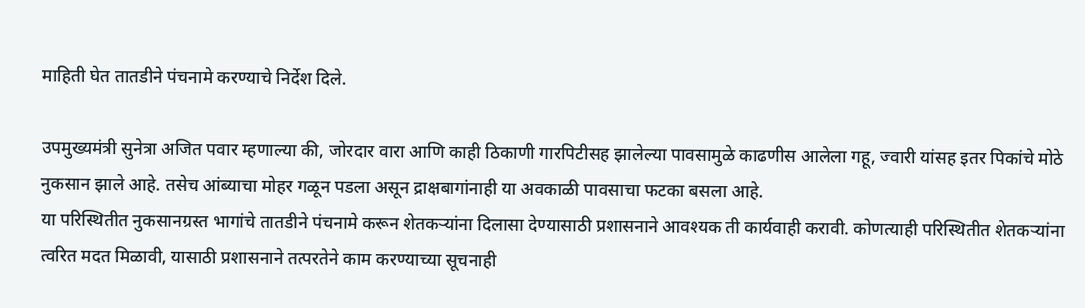माहिती घेत तातडीने पंचनामे करण्याचे निर्देश दिले.

उपमुख्यमंत्री सुनेत्रा अजित पवार म्हणाल्या की, जोरदार वारा आणि काही ठिकाणी गारपिटीसह झालेल्या पावसामुळे काढणीस आलेला गहू, ज्वारी यांसह इतर पिकांचे मोठे नुकसान झाले आहे. तसेच आंब्याचा मोहर गळून पडला असून द्राक्षबागांनाही या अवकाळी पावसाचा फटका बसला आहे.
या परिस्थितीत नुकसानग्रस्त भागांचे तातडीने पंचनामे करून शेतकऱ्यांना दिलासा देण्यासाठी प्रशासनाने आवश्यक ती कार्यवाही करावी. कोणत्याही परिस्थितीत शेतकऱ्यांना त्वरित मदत मिळावी, यासाठी प्रशासनाने तत्परतेने काम करण्याच्या सूचनाही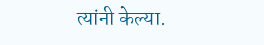त्यांनी केल्या.